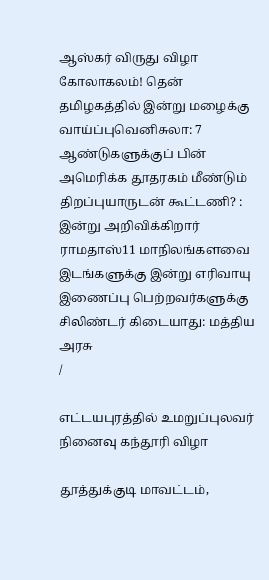ஆஸ்கர் விருது விழா கோலாகலம்! தென் தமிழகத்தில் இன்று மழைக்கு வாய்ப்புவெனிசுலா: 7 ஆண்டுகளுக்குப் பின் அமெரிக்க தூதரகம் மீண்டும் திறப்புயாருடன் கூட்டணி? : இன்று அறிவிக்கிறார் ராமதாஸ்11 மாநிலங்களவை இடங்களுக்கு இன்று எரிவாயு இணைப்பு பெற்றவர்களுக்கு சிலிண்டர் கிடையாது: மத்திய அரசு
/

எட்டயபுரத்தில் உமறுப்புலவர் நினைவு கந்தூரி விழா

தூத்துக்குடி மாவட்டம்,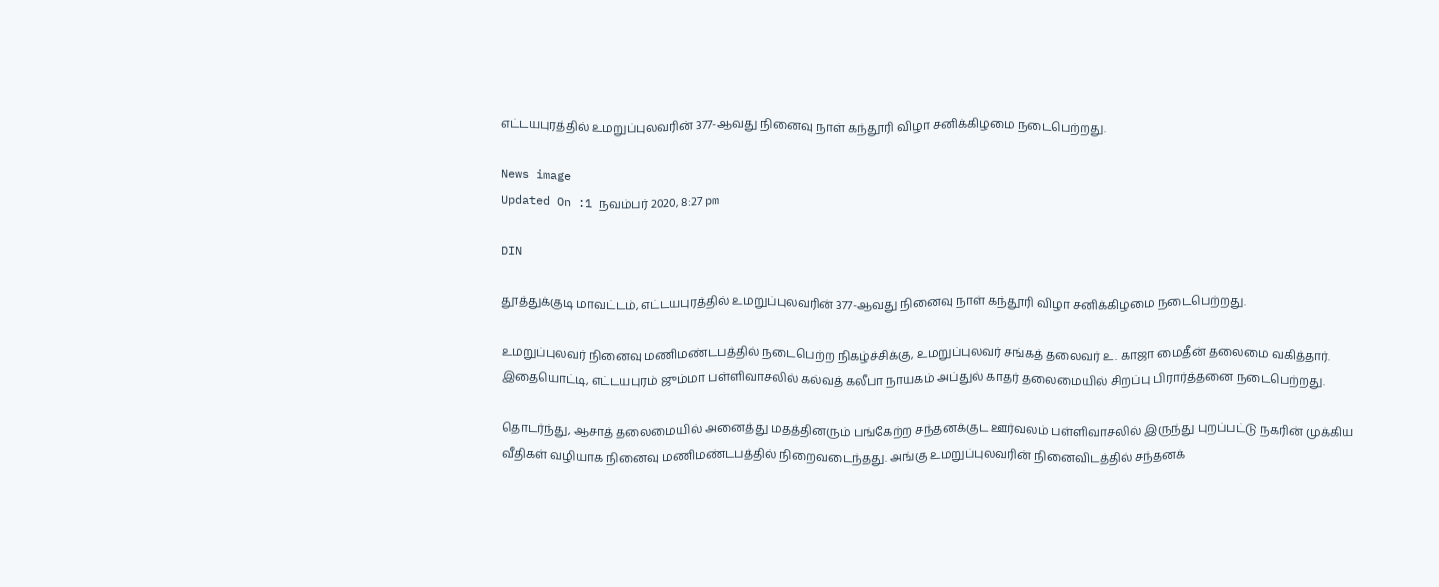எட்டயபுரத்தில் உமறுப்புலவரின் 377-ஆவது நினைவு நாள் கந்தூரி விழா சனிக்கிழமை நடைபெற்றது.

News image
Updated On :1 நவம்பர் 2020, 8:27 pm

DIN

தூத்துக்குடி மாவட்டம், எட்டயபுரத்தில் உமறுப்புலவரின் 377-ஆவது நினைவு நாள் கந்தூரி விழா சனிக்கிழமை நடைபெற்றது.

உமறுப்புலவர் நினைவு மணிமண்டபத்தில் நடைபெற்ற நிகழ்ச்சிக்கு, உமறுப்புலவர் சங்கத் தலைவர் உ. காஜா மைதீன் தலைமை வகித்தார். இதையொட்டி, எட்டயபுரம் ஜும்மா பள்ளிவாசலில் கல்வத் கலீபா நாயகம் அப்துல் காதர் தலைமையில் சிறப்பு பிரார்த்தனை நடைபெற்றது.

தொடர்ந்து, ஆசாத் தலைமையில் அனைத்து மதத்தினரும் பங்கேற்ற சந்தனக்குட ஊர்வலம் பள்ளிவாசலில் இருந்து புறப்பட்டு நகரின் முக்கிய வீதிகள் வழியாக நினைவு மணிமண்டபத்தில் நிறைவடைந்தது. அங்கு உமறுப்புலவரின் நினைவிடத்தில் சந்தனக்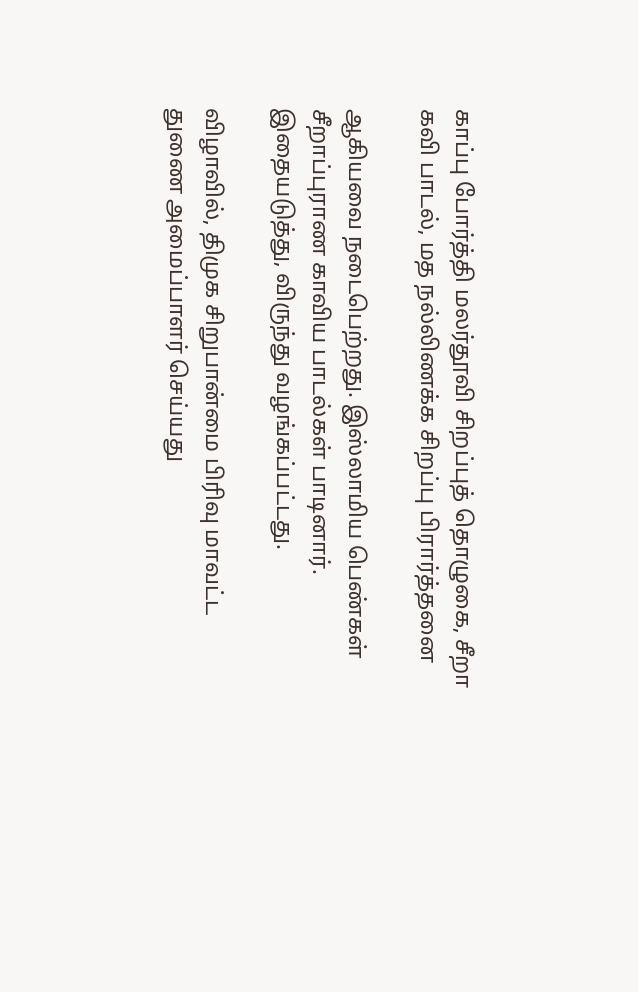காப்பு போர்த்தி மலர்தூவி சிறப்புத் தொழுகை, சீறா கவி பாடல், மத நல்லிணக்க சிறப்பு பிரார்த்தனை

ஆகியவை நடைபெற்றது. இஸ்லாமிய பெண்கள் சீறாப்புராண காவிய பாடல்கள் பாடினார். இதையடுத்து, விருந்து வழங்கப்பட்டது.

விழாவில், திமுக சிறுபான்மை பிரிவு மாவட்ட துணை அமைப்பாளர் செய்யது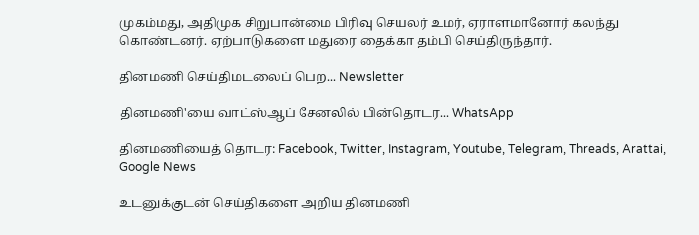முகம்மது, அதிமுக சிறுபான்மை பிரிவு செயலர் உமர், ஏராளமானோர் கலந்து கொண்டனர். ஏற்பாடுகளை மதுரை தைக்கா தம்பி செய்திருந்தார்.

தினமணி செய்திமடலைப் பெற... Newsletter

தினமணி'யை வாட்ஸ்ஆப் சேனலில் பின்தொடர... WhatsApp

தினமணியைத் தொடர: Facebook, Twitter, Instagram, Youtube, Telegram, Threads, Arattai, Google News

உடனுக்குடன் செய்திகளை அறிய தினமணி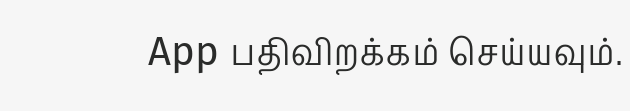App பதிவிறக்கம் செய்யவும்.